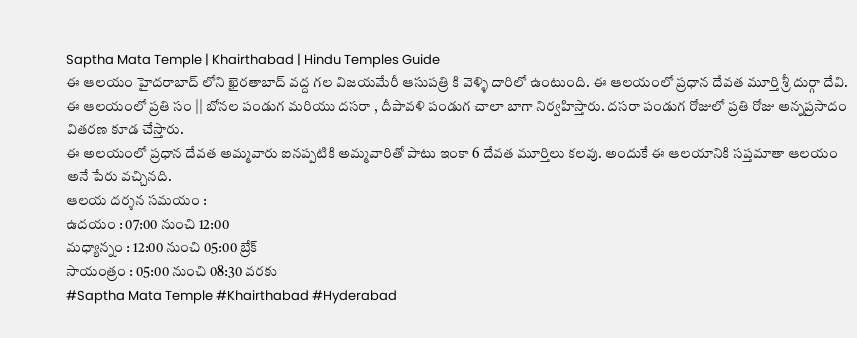Saptha Mata Temple | Khairthabad | Hindu Temples Guide
ఈ ఆలయం హైదరాబాద్ లోని ఖైరతాబాద్ వద్ద గల విజయమేరీ ఆసుపత్రి కి వెళ్ళి దారిలో ఉంటుంది. ఈ ఆలయంలో ప్రధాన దేవత మూర్తి శ్రీ దుర్గా దేవి.
ఈ ఆలయంలో ప్రతి సం || బోనల పండుగ మరియు దసరా , దీపావళి పండుగ చాలా బాగా నిర్వహిస్తారు. దసరా పండుగ రోజులో ప్రతి రోజు అన్నప్రసాదం వితరణ కూడ చేస్తారు.
ఈ అలయంలో ప్రధాన దేవత అమ్మవారు ఐనప్పటికి అమ్మవారితో పాటు ఇంకా 6 దేవత మూర్తిలు కలవు. అందుకే ఈ ఆలయానికి సప్తమాతా ఆలయం అనే పేరు వచ్చినది.
ఆలయ దర్శన సమయం :
ఉదయం : 07:00 నుంచి 12:00
మధ్యాన్నం : 12:00 నుంచి 05:00 బ్రేక్
సాయంత్రం : 05:00 నుంచి 08:30 వరకు
#Saptha Mata Temple #Khairthabad #Hyderabad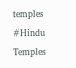temples #Hindu Temples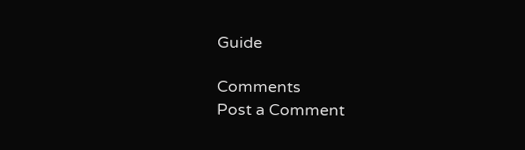Guide

Comments
Post a Comment